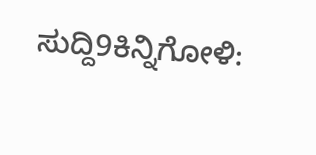ಸುದ್ದಿ9ಕಿನ್ನಿಗೋಳಿ: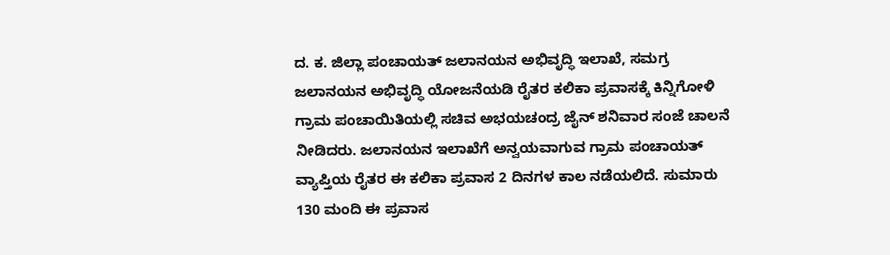ದ. ಕ. ಜಿಲ್ಲಾ ಪಂಚಾಯತ್ ಜಲಾನಯನ ಅಭಿವೃದ್ಧಿ ಇಲಾಖೆ, ಸಮಗ್ರ ಜಲಾನಯನ ಅಭಿವೃದ್ಧಿ ಯೋಜನೆಯಡಿ ರೈತರ ಕಲಿಕಾ ಪ್ರವಾಸಕ್ಕೆ ಕಿನ್ನಿಗೋಳಿ ಗ್ರಾಮ ಪಂಚಾಯಿತಿಯಲ್ಲಿ ಸಚಿವ ಅಭಯಚಂದ್ರ ಜೈನ್ ಶನಿವಾರ ಸಂಜೆ ಚಾಲನೆ ನೀಡಿದರು. ಜಲಾನಯನ ಇಲಾಖೆಗೆ ಅನ್ವಯವಾಗುವ ಗ್ರಾಮ ಪಂಚಾಯತ್ ವ್ಯಾಪ್ತಿಯ ರೈತರ ಈ ಕಲಿಕಾ ಪ್ರವಾಸ 2 ದಿನಗಳ ಕಾಲ ನಡೆಯಲಿದೆ. ಸುಮಾರು 130 ಮಂದಿ ಈ ಪ್ರವಾಸ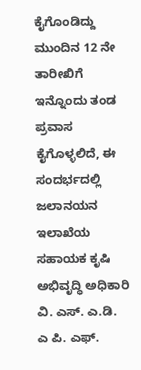ಕೈಗೊಂಡಿದ್ದು ಮುಂದಿನ 12 ನೇ ತಾರೀಖಿಗೆ ಇನ್ನೊಂದು ತಂಡ ಪ್ರವಾಸ ಕೈಗೊಳ್ಳಲಿದೆ, ಈ ಸಂದರ್ಭದಲ್ಲಿ ಜಲಾನಯನ ಇಲಾಖೆಯ ಸಹಾಯಕ ಕೃಷಿ ಅಭಿವೃದ್ಧಿ ಅಧಿಕಾರಿ ವಿ. ಎಸ್. ಎ.ಡಿ. ಎ ಪಿ. ಎಫ್.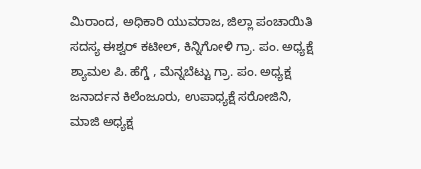ಮಿರಾಂದ, ಅಧಿಕಾರಿ ಯುವರಾಜ, ಜಿಲ್ಲಾ ಪಂಚಾಯಿತಿ ಸದಸ್ಯ ಈಶ್ವರ್ ಕಟೀಲ್, ಕಿನ್ನಿಗೋಳಿ ಗ್ರಾ. ಪಂ. ಅಧ್ಯಕ್ಷೆ ಶ್ಯಾಮಲ ಪಿ. ಹೆಗ್ಡೆ , ಮೆನ್ನಬೆಟ್ಟು ಗ್ರಾ. ಪಂ. ಅಧ್ಯಕ್ಷ ಜನಾರ್ದನ ಕಿಲೆಂಜೂರು, ಉಪಾಧ್ಯಕ್ಷೆ ಸರೋಜಿನಿ, ಮಾಜಿ ಅಧ್ಯಕ್ಷ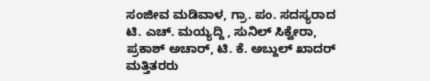ಸಂಜೀವ ಮಡಿವಾಳ, ಗ್ರಾ. ಪಂ. ಸದಸ್ಯರಾದ ಟಿ. ಎಚ್. ಮಯ್ಯದ್ದಿ , ಸುನಿಲ್ ಸಿಕ್ವೇರಾ, ಪ್ರಕಾಶ್ ಅಚಾರ್, ಟಿ. ಕೆ. ಅಬ್ದುಲ್ ಖಾದರ್ ಮತ್ತಿತರರು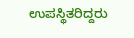ಉಪಸ್ಥಿತರಿದ್ದರು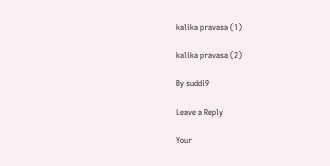kalika pravasa (1)

kalika pravasa (2)

By suddi9

Leave a Reply

Your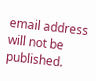email address will not be published.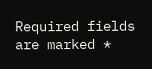Required fields are marked *